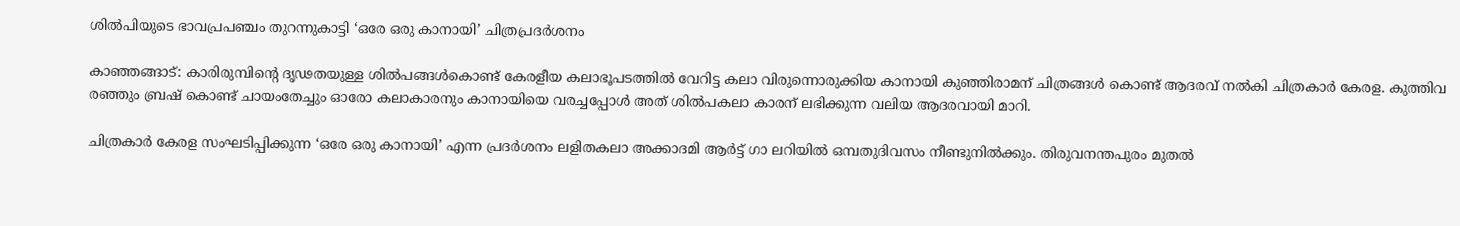ശില്‍പിയുടെ ഭാവപ്രപഞ്ചം തുറന്നുകാട്ടി ‘ഒരേ ഒരു കാനായി’ ചിത്രപ്രദര്‍ശനം

കാഞ്ഞങ്ങാട്: കാരിരുമ്പിന്റെ ദൃഢതയുള്ള ശില്‍പങ്ങള്‍കൊണ്ട് കേരളീയ കലാഭൂപടത്തില്‍ വേറിട്ട കലാ വിരുന്നൊരുക്കിയ കാനായി കുഞ്ഞിരാമന് ചിത്രങ്ങള്‍ കൊണ്ട് ആദരവ് നല്‍കി ചിത്രകാര്‍ കേരള. കുത്തിവ രഞ്ഞും ബ്രഷ് കൊണ്ട് ചായംതേച്ചും ഓരോ കലാകാരനും കാനായിയെ വരച്ചപ്പോള്‍ അത് ശില്‍പകലാ കാരന് ലഭിക്കുന്ന വലിയ ആദരവായി മാറി.

ചിത്രകാര്‍ കേരള സംഘടിപ്പിക്കുന്ന ‘ഒരേ ഒരു കാനായി’ എന്ന പ്രദര്‍ശനം ലളിതകലാ അക്കാദമി ആര്‍ട്ട് ഗാ ലറിയില്‍ ഒമ്പതുദിവസം നീണ്ടുനില്‍ക്കും. തിരുവനന്തപുരം മുതല്‍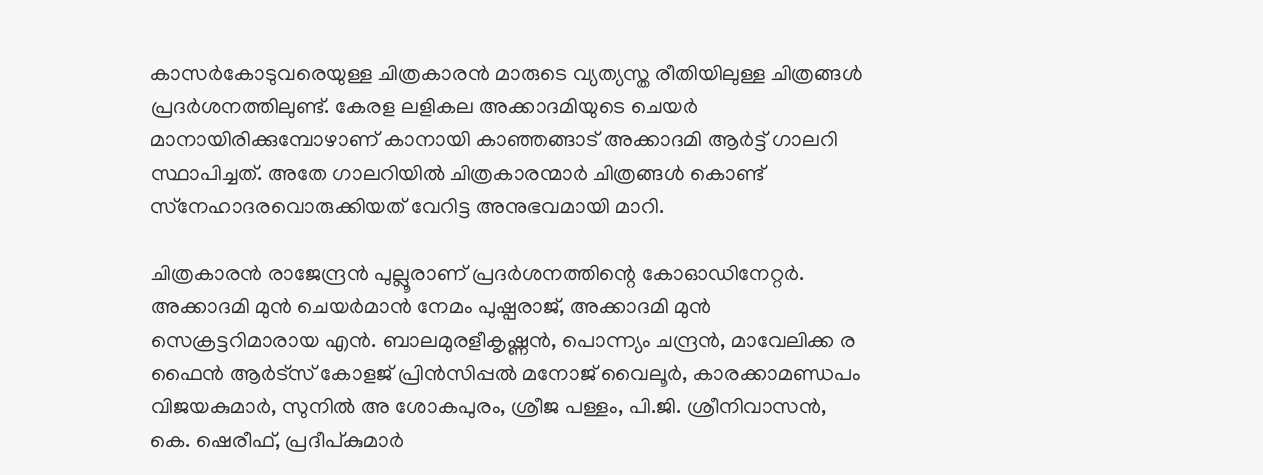കാസര്‍കോടുവരെയുള്ള ചിത്രകാരന്‍ മാരുടെ വ്യത്യസ്ത രീതിയിലുള്ള ചിത്രങ്ങള്‍ പ്രദര്‍ശനത്തിലുണ്ട്. കേരള ലളികല അക്കാദമിയുടെ ചെയര്‍ മാനായിരിക്കുമ്പോഴാണ് കാനായി കാഞ്ഞങ്ങാട് അക്കാദമി ആര്‍ട്ട് ഗാലറി സ്ഥാപിച്ചത്. അതേ ഗാലറിയില്‍ ചിത്രകാരന്മാര്‍ ചിത്രങ്ങള്‍ കൊണ്ട് സ്‌നേഹാദരവൊരുക്കിയത് വേറിട്ട അനുഭവമായി മാറി.

ചിത്രകാരന്‍ രാജേന്ദ്രന്‍ പുല്ലൂരാണ് പ്രദര്‍ശനത്തിന്റെ കോഓഡിനേറ്റര്‍. അക്കാദമി മുന്‍ ചെയര്‍മാന്‍ നേമം പുഷ്പരാജ്, അക്കാദമി മുന്‍ സെക്രട്ടറിമാരായ എന്‍. ബാലമുരളീകൃഷ്ണന്‍, പൊന്ന്യം ചന്ദ്രന്‍, മാവേലിക്ക ര ഫൈന്‍ ആര്‍ട്‌സ് കോളജ് പ്രിന്‍സിപ്പല്‍ മനോജ് വൈലൂര്‍, കാരക്കാമണ്ഡപം വിജയകുമാര്‍, സുനില്‍ അ ശോകപുരം, ശ്രീജ പള്ളം, പി.ജി. ശ്രീനിവാസന്‍, കെ. ഷെരീഫ്, പ്രദീപ്കുമാര്‍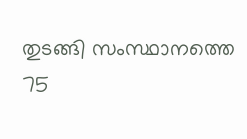തുടങ്ങി സംസ്ഥാനത്തെ 75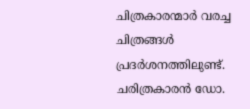ചിത്രകാരന്മാര്‍ വരച്ച ചിത്രങ്ങള്‍ പ്രദര്‍ശനത്തിലുണ്ട്. ചരിത്രകാരന്‍ ഡോ.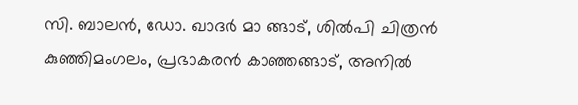സി. ബാലന്‍, ഡോ. ഖാദര്‍ മാ ങ്ങാട്, ശില്‍പി ചിത്രന്‍ കുഞ്ഞിമംഗലം, പ്രഭാകരന്‍ കാഞ്ഞങ്ങാട്, അനില്‍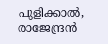പുളിക്കാല്‍, രാജേന്ദ്രന്‍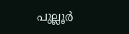പുല്ലൂര്‍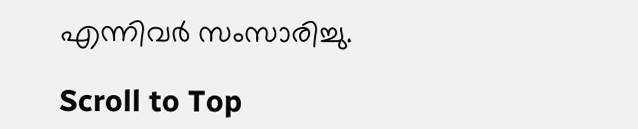എന്നിവര്‍ സംസാരിച്ചു.

Scroll to Top